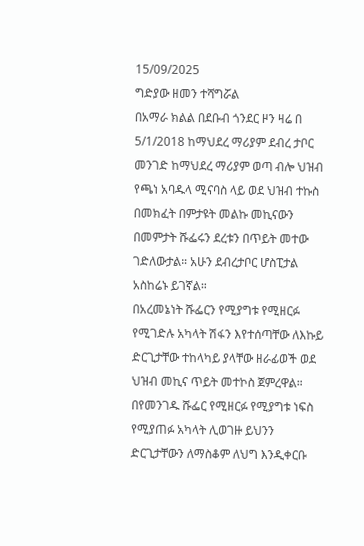15/09/2025
ግድያው ዘመን ተሻግሯል
በአማራ ክልል በደቡብ ጎንደር ዞን ዛሬ በ 5/1/2018 ከማህደረ ማሪያም ደብረ ታቦር መንገድ ከማህደረ ማሪያም ወጣ ብሎ ህዝብ የጫነ አባዱላ ሚናባስ ላይ ወደ ህዝብ ተኩስ በመክፈት በምታዩት መልኩ መኪናውን በመምታት ሹፌሩን ደረቱን በጥይት መተው ገድለውታል። አሁን ደብረታቦር ሆስፒታል አስከሬኑ ይገኛል።
በአረመኔነት ሹፌርን የሚያግቱ የሚዘርፉ የሚገድሉ አካላት ሽፋን እየተሰጣቸው ለእኩይ ድርጊታቸው ተከላካይ ያላቸው ዘራፊወች ወደ ህዝብ መኪና ጥይት መተኮስ ጀምረዋል።
በየመንገዱ ሹፌር የሚዘርፉ የሚያግቱ ነፍስ የሚያጠፉ አካላት ሊወገዙ ይህንን ድርጊታቸውን ለማስቆም ለህግ እንዲቀርቡ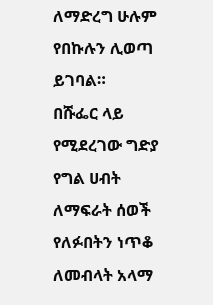ለማድረግ ሁሉም የበኩሉን ሊወጣ ይገባል።
በሹፌር ላይ የሚደረገው ግድያ የግል ሀብት ለማፍራት ሰወች የለፉበትን ነጥቆ ለመብላት አላማ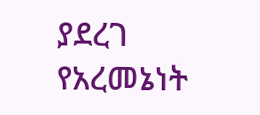ያደረገ የአረመኔነት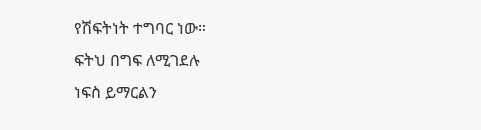የሽፍትነት ተግባር ነው።
ፍትህ በግፍ ለሚገደሉ
ነፍስ ይማርልን